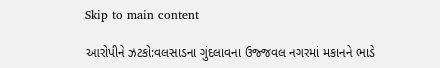Skip to main content

આરોપીને ઝટકો:વલસાડના ગુંદલાવના ઉજ્જવલ નગરમાં મકાનને ભાડે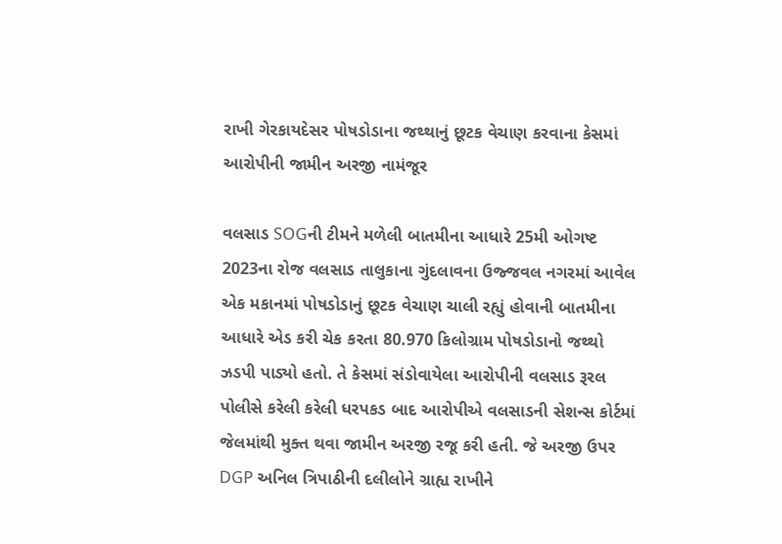રાખી ગેરકાયદેસર પોષડોડાના જથ્થાનું છૂટક વેચાણ કરવાના કેસમાં આરોપીની જામીન અરજી નામંજૂર

વલસાડ SOGની ટીમને મળેલી બાતમીના આધારે 25મી ઓગષ્ટ 2023ના રોજ વલસાડ તાલુકાના ગુંદલાવના ઉજ્જવલ નગરમાં આવેલ એક મકાનમાં પોષડોડાનું છૂટક વેચાણ ચાલી રહ્યું હોવાની બાતમીના આધારે એડ કરી ચેક કરતા 80.970 કિલોગ્રામ પોષડોડાનો જથ્થો ઝડપી પાડ્યો હતો. તે કેસમાં સંડોવાયેલા આરોપીની વલસાડ રૂરલ પોલીસે કરેલી કરેલી ધરપકડ બાદ આરોપીએ વલસાડની સેશન્સ કોર્ટમાં જેલમાંથી મુક્ત થવા જામીન અરજી રજૂ કરી હતી. જે અરજી ઉપર DGP અનિલ ત્રિપાઠીની દલીલોને ગ્રાહ્ય રાખીને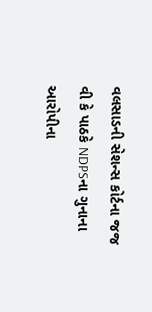વલસાડની સેશન્સ કોર્ટના જજ વી કે પાઠકે NDPSના ગુનાના આરોપીના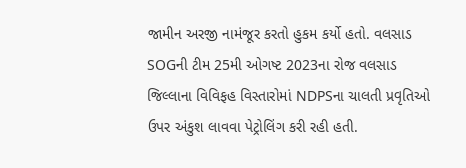જામીન અરજી નામંજૂર કરતો હુકમ કર્યો હતો. વલસાડ SOGની ટીમ 25મી ઓગષ્ટ 2023ના રોજ વલસાડ જિલ્લાના વિવિફહ વિસ્તારોમાં NDPSના ચાલતી પ્રવૃતિઓ ઉપર અંકુશ લાવવા પેટ્રોલિંગ કરી રહી હતી.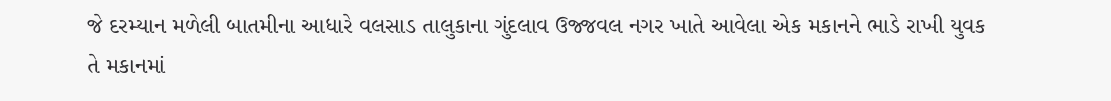જે દરમ્યાન મળેલી બાતમીના આધારે વલસાડ તાલુકાના ગુંદલાવ ઉજ્જવલ નગર ખાતે આવેલા એક મકાનને ભાડે રાખી યુવક તે મકાનમાં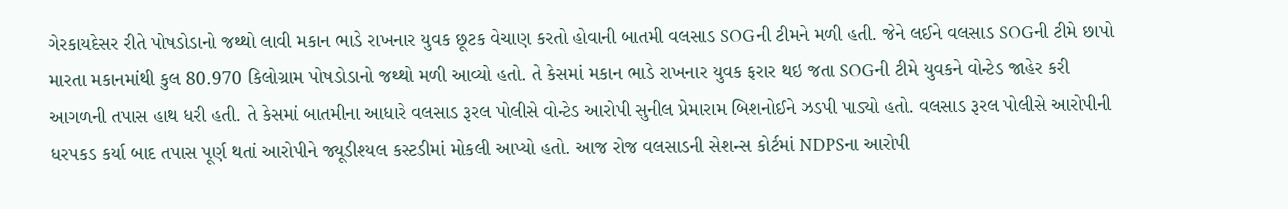ગેરકાયદેસર રીતે પોષડોડાનો જથ્થો લાવી મકાન ભાડે રાખનાર યુવક છૂટક વેચાણ કરતો હોવાની બાતમી વલસાડ SOGની ટીમને મળી હતી. જેને લઈને વલસાડ SOGની ટીમે છાપો મારતા મકાનમાંથી કુલ 80.970 કિલોગ્રામ પોષડોડાનો જથ્થો મળી આવ્યો હતો. તે કેસમાં મકાન ભાડે રાખનાર યુવક ફરાર થઇ જતા SOGની ટીમે યુવકને વોન્ટેડ જાહેર કરી આગળની તપાસ હાથ ધરી હતી. તે કેસમાં બાતમીના આધારે વલસાડ રૂરલ પોલીસે વોન્ટેડ આરોપી સુનીલ પ્રેમારામ બિશનોઈને ઝડપી પાડ્યો હતો. વલસાડ રૂરલ પોલીસે આરોપીની ધરપકડ કર્યા બાદ તપાસ પૂર્ણ થતાં આરોપીને જ્યૂડીશ્યલ કસ્ટડીમાં મોકલી આપ્યો હતો. આજ રોજ વલસાડની સેશન્સ કોર્ટમાં NDPSના આરોપી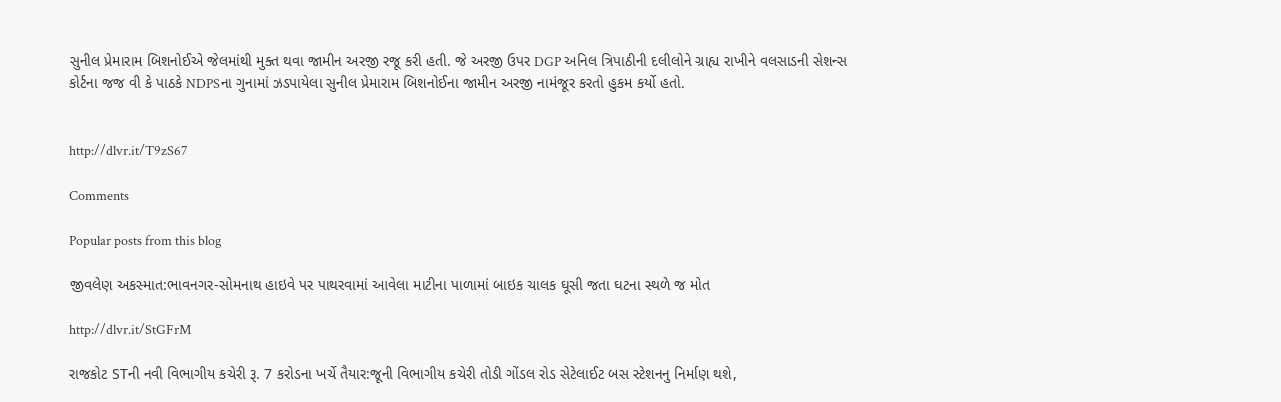સુનીલ પ્રેમારામ બિશનોઈએ જેલમાંથી મુક્ત થવા જામીન અરજી રજૂ કરી હતી. જે અરજી ઉપર DGP અનિલ ત્રિપાઠીની દલીલોને ગ્રાહ્ય રાખીને વલસાડની સેશન્સ કોર્ટના જજ વી કે પાઠકે NDPSના ગુનામાં ઝડપાયેલા સુનીલ પ્રેમારામ બિશનોઈના જામીન અરજી નામંજૂર કરતો હુકમ કર્યો હતો.


http://dlvr.it/T9zS67

Comments

Popular posts from this blog

જીવલેણ અકસ્માત:ભાવનગર-સોમનાથ હાઇવે પર પાથરવામાં આવેલા માટીના પાળામાં બાઇક ચાલક ઘૂસી જતા ઘટના સ્થળે જ મોત

http://dlvr.it/StGFrM

રાજકોટ STની નવી વિભાગીય કચેરી રૂ. 7 કરોડના ખર્ચે તૈયાર:જૂની વિભાગીય કચેરી તોડી ગોંડલ રોડ સેટેલાઈટ બસ સ્ટેશનનુ નિર્માણ થશે,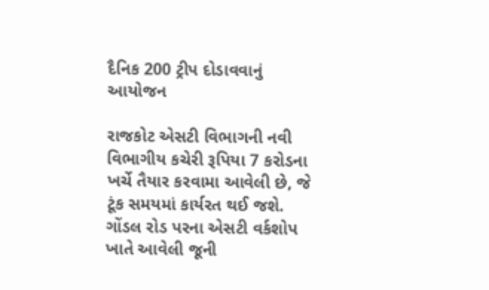દૈનિક 200 ટ્રીપ દોડાવવાનું આયોજન

રાજકોટ એસટી વિભાગની નવી વિભાગીય કચેરી રૂપિયા 7 કરોડના ખર્ચે તૈયાર કરવામા આવેલી છે, જે ટૂંક સમયમાં કાર્યરત થઈ જશે. ગોંડલ રોડ પરના એસટી વર્કશોપ ખાતે આવેલી જૂની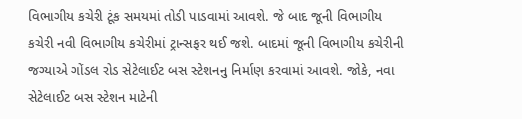વિભાગીય કચેરી ટૂંક સમયમાં તોડી પાડવામાં આવશે. જે બાદ જૂની વિભાગીય કચેરી નવી વિભાગીય કચેરીમાં ટ્રાન્સફર થઈ જશે. બાદમાં જૂની વિભાગીય કચેરીની જગ્યાએ ગોંડલ રોડ સેટેલાઈટ બસ સ્ટેશનનુ નિર્માણ કરવામાં આવશે. જોકે, નવા સેટેલાઈટ બસ સ્ટેશન માટેની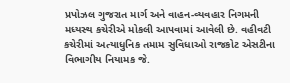પ્રપોઝલ ગુજરાત માર્ગ અને વાહન-વ્યવહાર નિગમની મધ્યસ્થ કચેરીએ મોકલી આપવામાં આવેલી છે. વહીવટી કચેરીમાં અત્યાધુનિક તમામ સુવિધાઓ રાજકોટ એસટીના વિભાગીય નિયામક જે.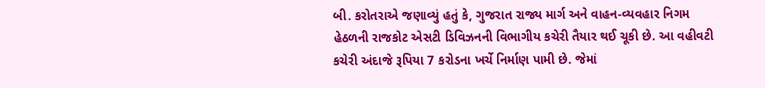બી. કરોતરાએ જણાવ્યું હતું કે, ગુજરાત રાજ્ય માર્ગ અને વાહન-વ્યવહાર નિગમ હેઠળની રાજકોટ એસટી ડિવિઝનની વિભાગીય કચેરી તૈયાર થઈ ચૂકી છે. આ વહીવટી કચેરી અંદાજે રૂપિયા 7 કરોડના ખર્ચે નિર્માણ પામી છે. જેમાં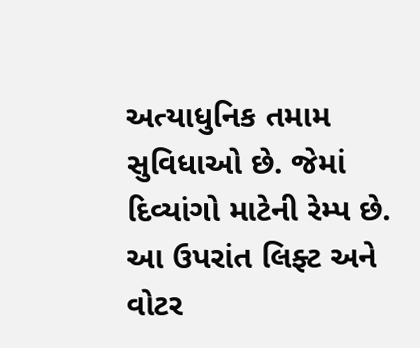અત્યાધુનિક તમામ સુવિધાઓ છે. જેમાં દિવ્યાંગો માટેની રેમ્પ છે. આ ઉપરાંત લિફ્ટ અને વોટર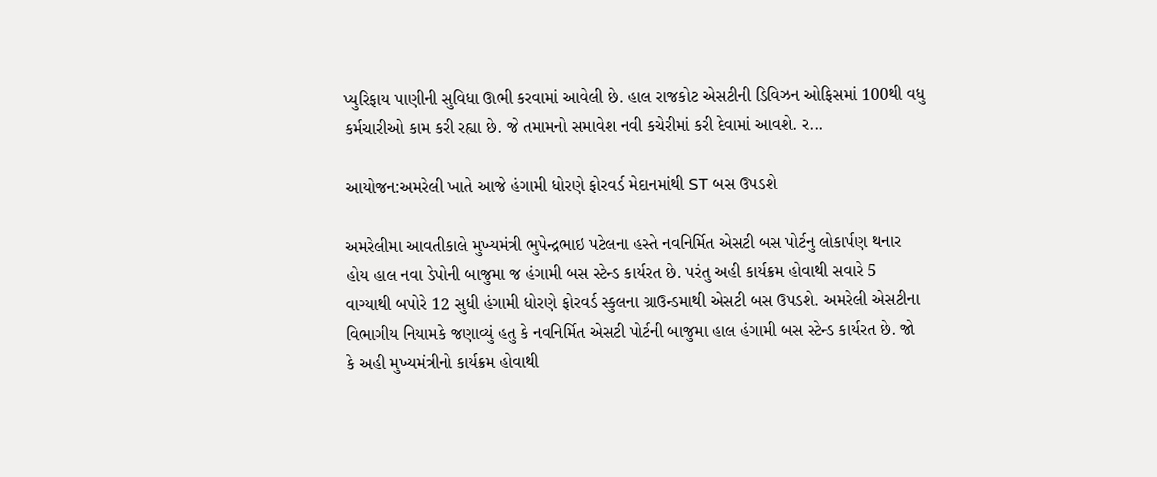પ્યુરિફાય પાણીની સુવિધા ઊભી કરવામાં આવેલી છે. હાલ રાજકોટ એસટીની ડિવિઝન ઓફિસમાં 100થી વધુ કર્મચારીઓ કામ કરી રહ્યા છે. જે તમામનો સમાવેશ નવી કચેરીમાં કરી દેવામાં આવશે. ર...

આયોજન:અમરેલી ખાતે આજે હંગામી ધોરણે ફોરવર્ડ મેદાનમાંથી ST બસ ઉપડશે

અમરેલીમા આવતીકાલે મુખ્યમંત્રી ભુપેન્દ્રભાઇ પટેલના હસ્તે નવનિર્મિત એસટી બસ પોર્ટનુ લોકાર્પણ થનાર હોય હાલ નવા ડેપોની બાજુમા જ હંગામી બસ સ્ટેન્ડ કાર્યરત છે. પરંતુ અહી કાર્યક્રમ હોવાથી સવારે 5 વાગ્યાથી બપોરે 12 સુધી હંગામી ધોરણે ફોરવર્ડ સ્કુલના ગ્રાઉન્ડમાથી એસટી બસ ઉપડશે. અમરેલી એસટીના વિભાગીય નિયામકે જણાવ્યું હતુ કે નવનિર્મિત એસટી પોર્ટની બાજુમા હાલ હંગામી બસ સ્ટેન્ડ કાર્યરત છે. જો કે અહી મુખ્યમંત્રીનો કાર્યક્રમ હોવાથી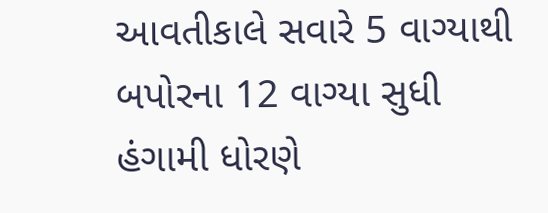આવતીકાલે સવારે 5 વાગ્યાથી બપોરના 12 વાગ્યા સુધી હંગામી ધોરણે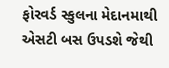ફોરવર્ડ સ્કુલના મેદાનમાથી એસટી બસ ઉપડશે જેથી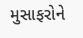મુસાફરોને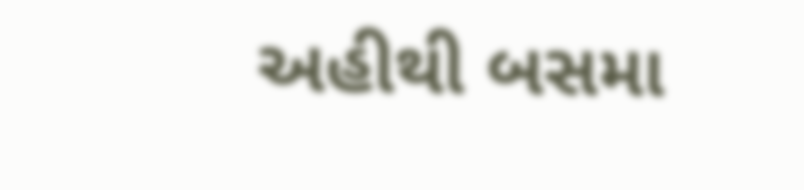અહીથી બસમા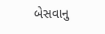બેસવાનુ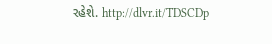રહેશે. http://dlvr.it/TDSCDp